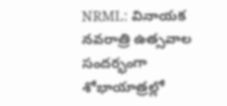NRML: వినాయక నవరాత్రి ఉత్సవాల సందర్భంగా శోభాయాత్రల్లో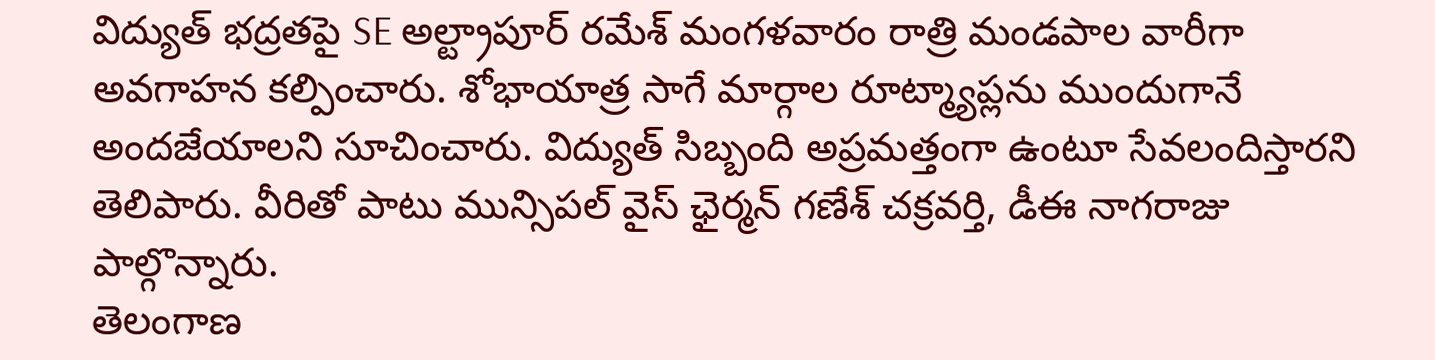విద్యుత్ భద్రతపై SE అల్ట్రాపూర్ రమేశ్ మంగళవారం రాత్రి మండపాల వారీగా అవగాహన కల్పించారు. శోభాయాత్ర సాగే మార్గాల రూట్మ్యాప్లను ముందుగానే అందజేయాలని సూచించారు. విద్యుత్ సిబ్బంది అప్రమత్తంగా ఉంటూ సేవలందిస్తారని తెలిపారు. వీరితో పాటు మున్సిపల్ వైస్ ఛైర్మన్ గణేశ్ చక్రవర్తి, డీఈ నాగరాజు పాల్గొన్నారు.
తెలంగాణ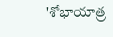'శోభాయాత్ర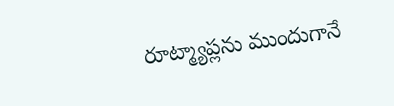రూట్మ్యాప్లను ముందుగానే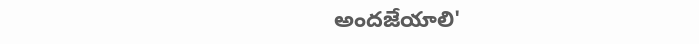అందజేయాలి'